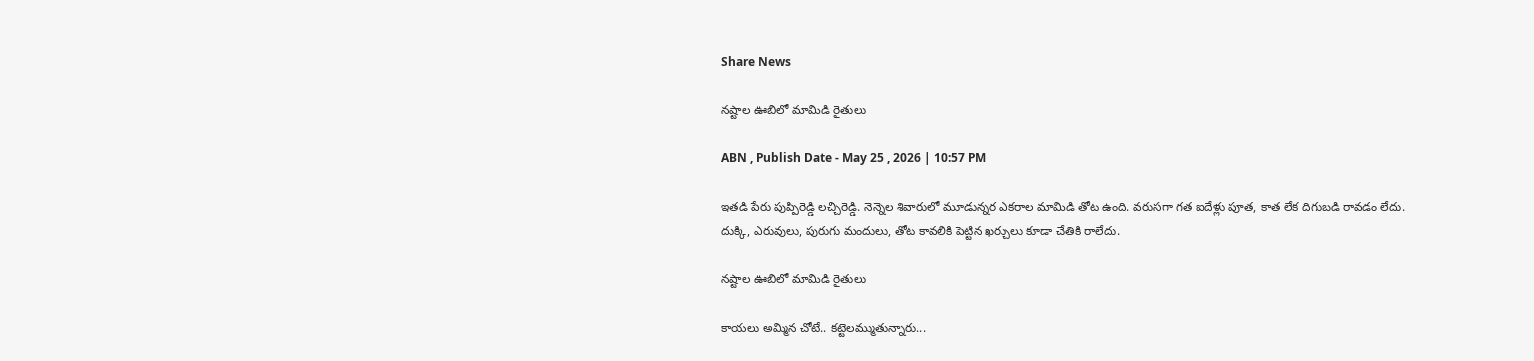Share News

నష్టాల ఊబిలో మామిడి రైతులు

ABN , Publish Date - May 25 , 2026 | 10:57 PM

ఇతడి పేరు పుప్పిరెడ్డి లచ్చిరెడ్డి. నెన్నెల శివారులో మూడున్నర ఎకరాల మామిడి తోట ఉంది. వరుసగా గత ఐదేళ్లు పూత, కాత లేక దిగుబడి రావడం లేదు. దుక్కి, ఎరువులు, పురుగు మందులు, తోట కావలికి పెట్టిన ఖర్చులు కూడా చేతికి రాలేదు.

నష్టాల ఊబిలో మామిడి రైతులు

కాయలు అమ్మిన చోటే.. కట్టెలమ్ముతున్నారు...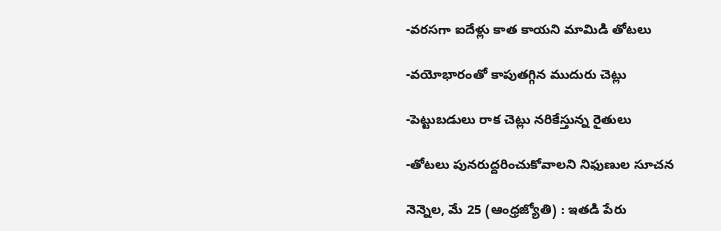-వరసగా ఐదేళ్లు కాత కాయని మామిడి తోటలు

-వయోభారంతో కాపుతగ్గిన ముదురు చెట్లు

-పెట్టుబడులు రాక చెట్లు నరికేస్తున్న రైతులు

-తోటలు పునరుద్దరించుకోవాలని నిఫుణుల సూచన

నెన్నెల, మే 25 (ఆంధ్రజ్యోతి) : ఇతడి పేరు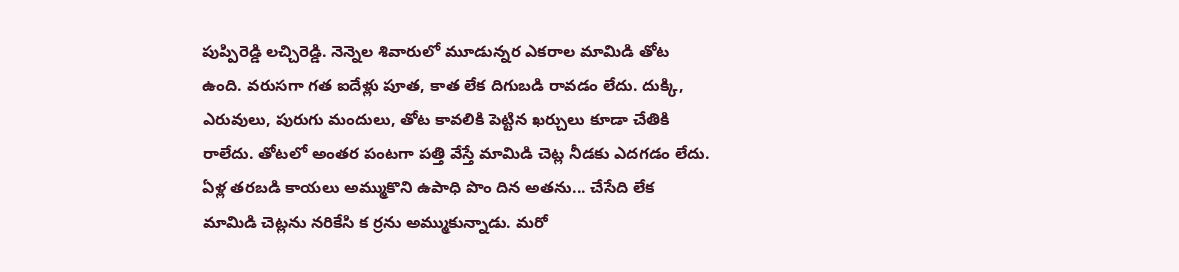పుప్పిరెడ్డి లచ్చిరెడ్డి. నెన్నెల శివారులో మూడున్నర ఎకరాల మామిడి తోట ఉంది. వరుసగా గత ఐదేళ్లు పూత, కాత లేక దిగుబడి రావడం లేదు. దుక్కి, ఎరువులు, పురుగు మందులు, తోట కావలికి పెట్టిన ఖర్చులు కూడా చేతికి రాలేదు. తోటలో అంతర పంటగా పత్తి వేస్తే మామిడి చెట్ల నీడకు ఎదగడం లేదు. ఏళ్ల తరబడి కాయలు అమ్ముకొని ఉపాధి పొం దిన అతను... చేసేది లేక మామిడి చెట్లను నరికేసి క ర్రను అమ్ముకున్నాడు. మరో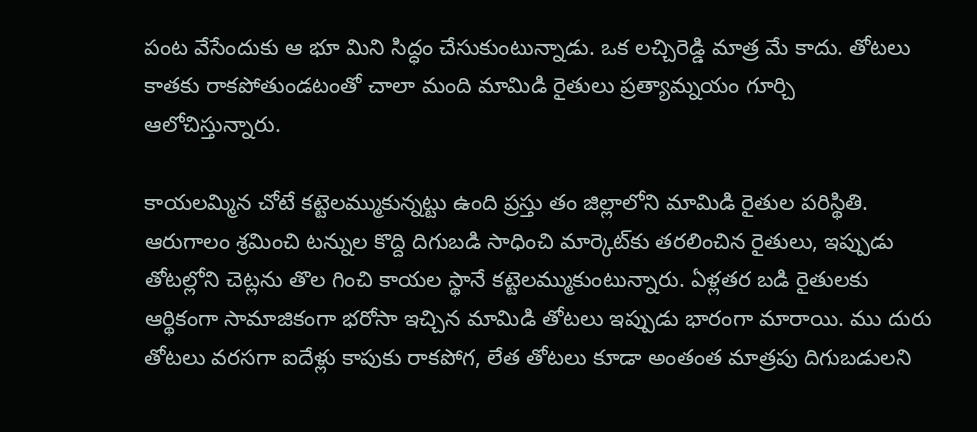పంట వేసేందుకు ఆ భూ మిని సిద్ధం చేసుకుంటున్నాడు. ఒక లచ్చిరెడ్డి మాత్ర మే కాదు. తోటలు కాతకు రాకపోతుండటంతో చాలా మంది మామిడి రైతులు ప్రత్యామ్నయం గూర్చి ఆలోచిస్తున్నారు.

కాయలమ్మిన చోటే కట్టెలమ్ముకున్నట్టు ఉంది ప్రస్తు తం జిల్లాలోని మామిడి రైతుల పరిస్థితి. ఆరుగాలం శ్రమించి టన్నుల కొద్ది దిగుబడి సాధించి మార్కెట్‌కు తరలించిన రైతులు, ఇప్పుడు తోటల్లోని చెట్లను తొల గించి కాయల స్థానే కట్టెలమ్ముకుంటున్నారు. ఏళ్లతర బడి రైతులకు ఆర్థికంగా సామాజికంగా భరోసా ఇచ్చిన మామిడి తోటలు ఇప్పుడు భారంగా మారాయి. ము దురు తోటలు వరసగా ఐదేళ్లు కాపుకు రాకపోగ, లేత తోటలు కూడా అంతంత మాత్రపు దిగుబడులని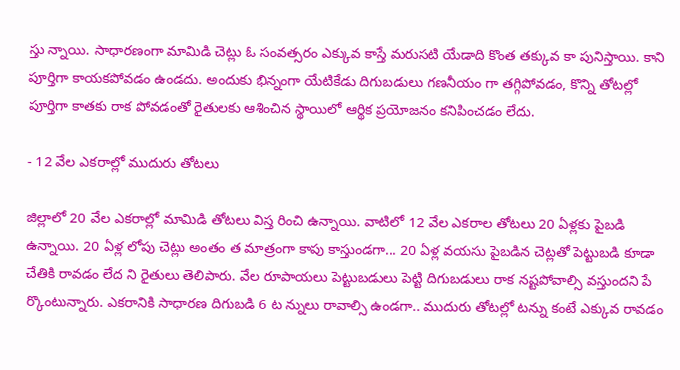స్తు న్నాయి. సాధారణంగా మామిడి చెట్లు ఓ సంవత్సరం ఎక్కువ కాస్తే మరుసటి యేడాది కొంత తక్కువ కా పునిస్తాయి. కాని పూర్తిగా కాయకపోవడం ఉండదు. అందుకు భిన్నంగా యేటికేడు దిగుబడులు గణనీయం గా తగ్గిపోవడం, కొన్ని తోటల్లో పూర్తిగా కాతకు రాక పోవడంతో రైతులకు ఆశించిన స్థాయిలో ఆర్థిక ప్రయోజనం కనిపించడం లేదు.

- 12 వేల ఎకరాల్లో ముదురు తోటలు

జిల్లాలో 20 వేల ఎకరాల్లో మామిడి తోటలు విస్త రించి ఉన్నాయి. వాటిలో 12 వేల ఎకరాల తోటలు 20 ఏళ్లకు పైబడి ఉన్నాయి. 20 ఏళ్ల లోపు చెట్లు అంతం త మాత్రంగా కాపు కాస్తుండగా... 20 ఏళ్ల వయసు పైబడిన చెట్లతో పెట్టుబడి కూడా చేతికి రావడం లేద ని రైతులు తెలిపారు. వేల రూపాయలు పెట్టుబడులు పెట్టి దిగుబడులు రాక నష్టపోవాల్సి వస్తుందని పే ర్కొంటున్నారు. ఎకరానికి సాధారణ దిగుబడి 6 ట న్నులు రావాల్సి ఉండగా.. ముదురు తోటల్లో టన్ను కంటే ఎక్కువ రావడం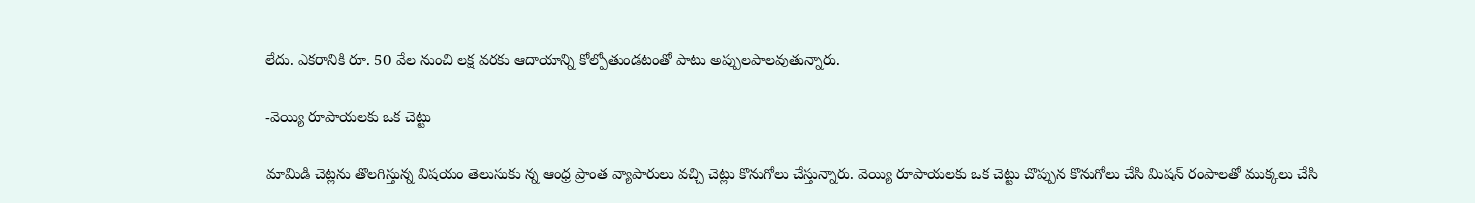లేదు. ఎకరానికి రూ. 50 వేల నుంచి లక్ష వరకు ఆదాయాన్ని కోల్పోతుండటంతో పాటు అప్పులపాలవుతున్నారు.

-వెయ్యి రూపాయలకు ఒక చెట్టు

మామిడి చెట్లను తొలగిస్తున్న విషయం తెలుసుకు న్న ఆంధ్ర ప్రాంత వ్యాపారులు వచ్చి చెట్లు కొనుగోలు చేస్తున్నారు. వెయ్యి రూపాయలకు ఒక చెట్టు చొప్పున కొనుగోలు చేసి మిషన్‌ రంపాలతో ముక్కలు చేసి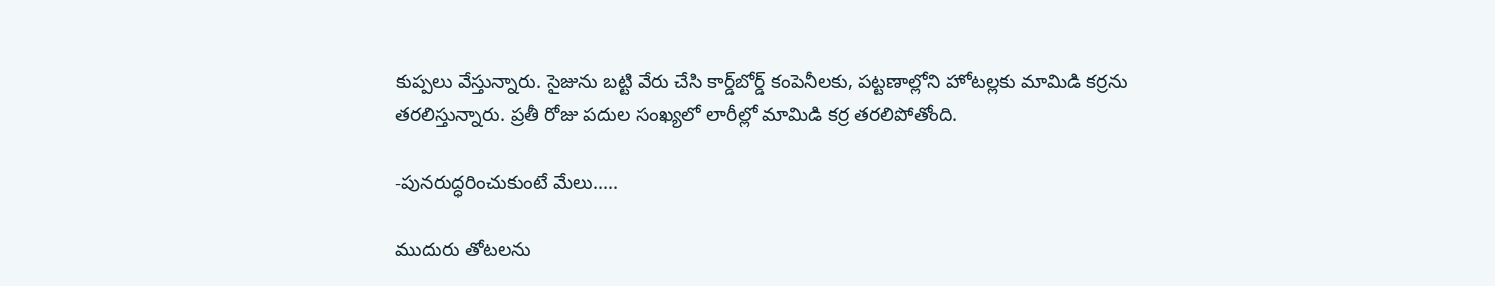కుప్పలు వేస్తున్నారు. సైజును బట్టి వేరు చేసి కార్డ్‌బోర్డ్‌ కంపెనీలకు, పట్టణాల్లోని హోటల్లకు మామిడి కర్రను తరలిస్తున్నారు. ప్రతీ రోజు పదుల సంఖ్యలో లారీల్లో మామిడి కర్ర తరలిపోతోంది.

-పునరుద్ధరించుకుంటే మేలు.....

ముదురు తోటలను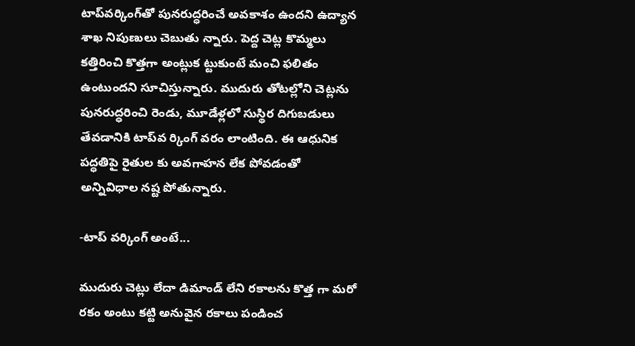టాప్‌వర్కింగ్‌తో పునరుద్ధరించే అవకాశం ఉందని ఉద్యాన శాఖ నిపుణులు చెబుతు న్నారు. పెద్ద చెట్ల కొమ్మలు కత్తిరించి కొత్తగా అంట్లుక ట్టుకుంటే మంచి ఫలితం ఉంటుందని సూచిస్తున్నారు. ముదురు తోటల్లోని చెట్లను పునరుద్ధరించి రెండు, మూడేళ్లలో సుస్థిర దిగుబడులు తేవడానికి టాప్‌వ ర్కింగ్‌ వరం లాంటింది. ఈ ఆధునిక పద్ధతిపై రైతుల కు అవగాహన లేక పోవడంతో అన్నివిధాల నష్ట పోతున్నారు.

-టాప్‌ వర్కింగ్‌ అంటే...

ముదురు చెట్లు లేదా డిమాండ్‌ లేని రకాలను కొత్త గా మరో రకం అంటు కట్టి అనువైన రకాలు పండించ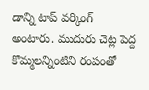డాన్ని టాప్‌ వర్కింగ్‌ అంటారు. ముదురు చెట్ల పెద్ద కొమ్మలన్నింటిని రంపంతో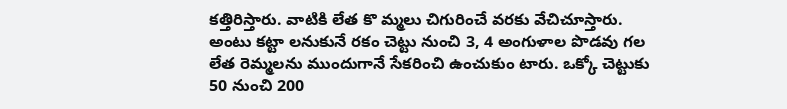కత్తిరిస్తారు. వాటికి లేత కొ మ్మలు చిగురించే వరకు వేచిచూస్తారు. అంటు కట్టా లనుకునే రకం చెట్టు నుంచి 3, 4 అంగుళాల పొడవు గల లేత రెమ్మలను ముందుగానే సేకరించి ఉంచుకుం టారు. ఒక్కో చెట్టుకు 50 నుంచి 200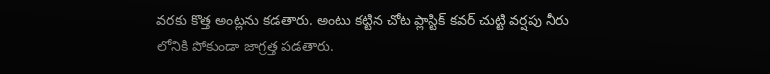వరకు కొత్త అంట్లను కడతారు. అంటు కట్టిన చోట ప్లాస్టిక్‌ కవర్‌ చుట్టి వర్షపు నీరు లోనికి పోకుండా జాగ్రత్త పడతారు.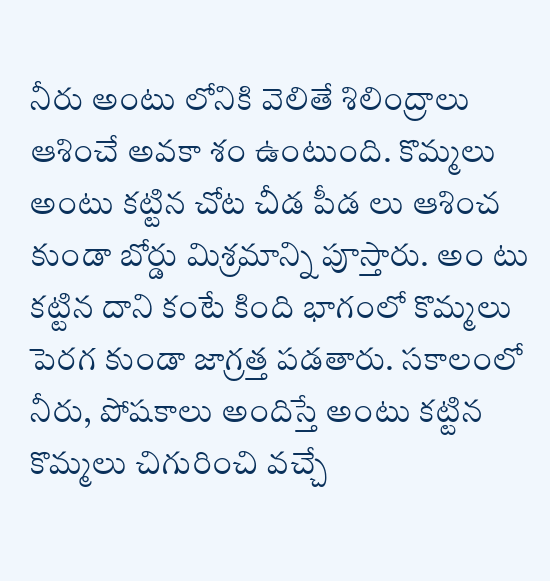నీరు అంటు లోనికి వెలితే శిలింద్రాలు ఆశించే అవకా శం ఉంటుంది. కొమ్మలు అంటు కట్టిన చోట చీడ పీడ లు ఆశించ కుండా బోర్డు మిశ్రమాన్ని పూస్తారు. అం టు కట్టిన దాని కంటే కింది భాగంలో కొమ్మలు పెరగ కుండా జాగ్రత్త పడతారు. సకాలంలో నీరు, పోషకాలు అందిస్తే అంటు కట్టిన కొమ్మలు చిగురించి వచ్చే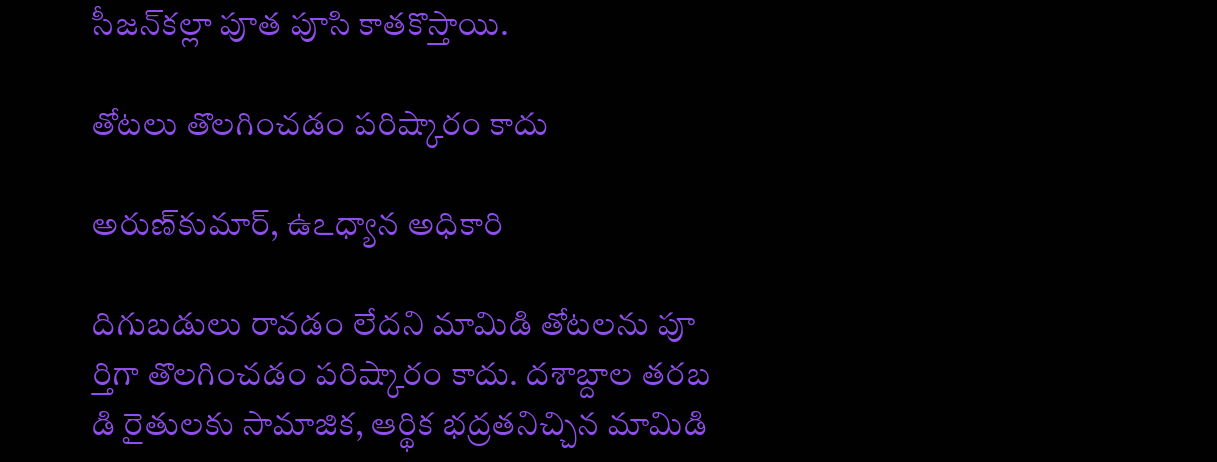సీజన్‌కల్లా పూత పూసి కాతకొస్తాయి.

తోటలు తొలగించడం పరిష్కారం కాదు

అరుణ్‌కుమార్‌, ఉఽధ్యాన అధికారి

దిగుబడులు రావడం లేదని మామిడి తోటలను పూ ర్తిగా తొలగించడం పరిష్కారం కాదు. దశాబ్దాల తరబ డి రైతులకు సామాజిక, ఆర్థిక భద్రతనిచ్చిన మామిడి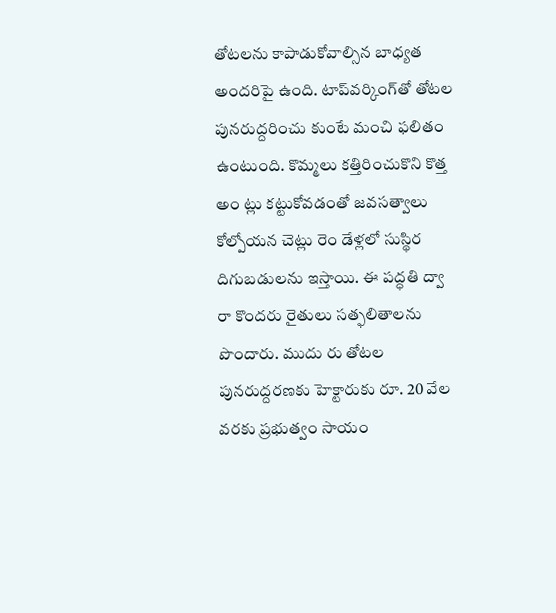తోటలను కాపాడుకోవాల్సిన బాధ్యత అందరిపై ఉంది. టాప్‌వర్కింగ్‌తో తోటల పునరుద్దరించు కుంటే మంచి ఫలితం ఉంటుంది. కొమ్మలు కత్తిరించుకొని కొత్త అం ట్లు కట్టుకోవడంతో జవసత్వాలు కోల్పోయన చెట్లు రెం డేళ్లలో సుస్థిర దిగుబడులను ఇస్తాయి. ఈ పద్ధతి ద్వా రా కొందరు రైతులు సత్ఫలితాలను పొందారు. ముదు రు తోటల పునరుద్దరణకు హెక్టారుకు రూ. 20 వేల వరకు ప్రభుత్వం సాయం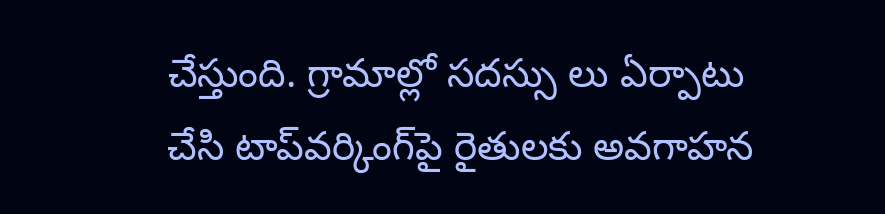చేస్తుంది. గ్రామాల్లో సదస్సు లు ఏర్పాటు చేసి టాప్‌వర్కింగ్‌పై రైతులకు అవగాహన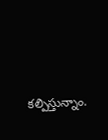కల్పిస్తున్నాం.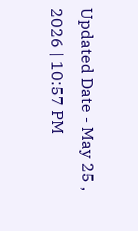Updated Date - May 25 , 2026 | 10:57 PM